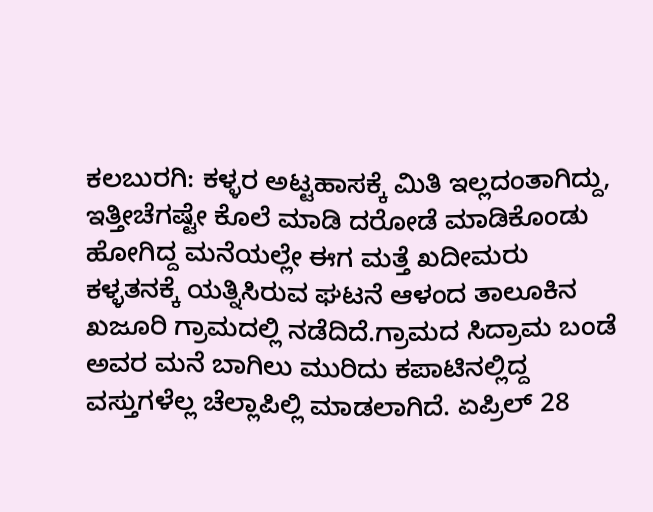ಕಲಬುರಗಿ: ಕಳ್ಳರ ಅಟ್ಟಹಾಸಕ್ಕೆ ಮಿತಿ ಇಲ್ಲದಂತಾಗಿದ್ದು, ಇತ್ತೀಚೆಗಷ್ಟೇ ಕೊಲೆ ಮಾಡಿ ದರೋಡೆ ಮಾಡಿಕೊಂಡು ಹೋಗಿದ್ದ ಮನೆಯಲ್ಲೇ ಈಗ ಮತ್ತೆ ಖದೀಮರು ಕಳ್ಳತನಕ್ಕೆ ಯತ್ನಿಸಿರುವ ಘಟನೆ ಆಳಂದ ತಾಲೂಕಿನ ಖಜೂರಿ ಗ್ರಾಮದಲ್ಲಿ ನಡೆದಿದೆ.ಗ್ರಾಮದ ಸಿದ್ರಾಮ ಬಂಡೆ ಅವರ ಮನೆ ಬಾಗಿಲು ಮುರಿದು ಕಪಾಟಿನಲ್ಲಿದ್ದ ವಸ್ತುಗಳೆಲ್ಲ ಚೆಲ್ಲಾಪಿಲ್ಲಿ ಮಾಡಲಾಗಿದೆ. ಏಪ್ರಿಲ್ 28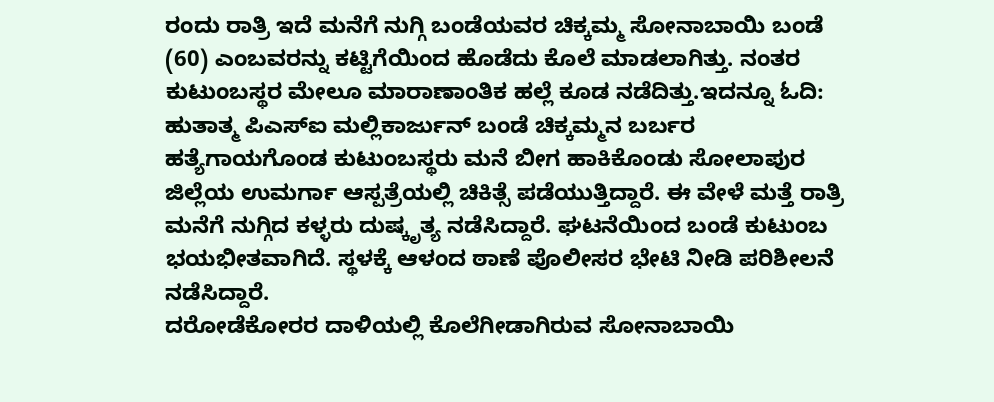ರಂದು ರಾತ್ರಿ ಇದೆ ಮನೆಗೆ ನುಗ್ಗಿ ಬಂಡೆಯವರ ಚಿಕ್ಕಮ್ಮ ಸೋನಾಬಾಯಿ ಬಂಡೆ (60) ಎಂಬವರನ್ನು ಕಟ್ಟಿಗೆಯಿಂದ ಹೊಡೆದು ಕೊಲೆ ಮಾಡಲಾಗಿತ್ತು. ನಂತರ ಕುಟುಂಬಸ್ಥರ ಮೇಲೂ ಮಾರಾಣಾಂತಿಕ ಹಲ್ಲೆ ಕೂಡ ನಡೆದಿತ್ತು.ಇದನ್ನೂ ಓದಿ: ಹುತಾತ್ಮ ಪಿಎಸ್‍ಐ ಮಲ್ಲಿಕಾರ್ಜುನ್ ಬಂಡೆ ಚಿಕ್ಕಮ್ಮನ ಬರ್ಬರ ಹತ್ಯೆಗಾಯಗೊಂಡ ಕುಟುಂಬಸ್ಥರು ಮನೆ ಬೀಗ ಹಾಕಿಕೊಂಡು ಸೋಲಾಪುರ ಜಿಲ್ಲೆಯ ಉಮರ್ಗಾ ಆಸ್ಪತ್ರೆಯಲ್ಲಿ ಚಿಕಿತ್ಸೆ ಪಡೆಯುತ್ತಿದ್ದಾರೆ. ಈ ವೇಳೆ ಮತ್ತೆ ರಾತ್ರಿ ಮನೆಗೆ ನುಗ್ಗಿದ ಕಳ್ಳರು ದುಷ್ಕೃತ್ಯ ನಡೆಸಿದ್ದಾರೆ. ಘಟನೆಯಿಂದ ಬಂಡೆ ಕುಟುಂಬ ಭಯಭೀತವಾಗಿದೆ. ಸ್ಥಳಕ್ಕೆ ಆಳಂದ ಠಾಣೆ ಪೊಲೀಸರ ಭೇಟಿ ನೀಡಿ ಪರಿಶೀಲನೆ ನಡೆಸಿದ್ದಾರೆ.
ದರೋಡೆಕೋರರ ದಾಳಿಯಲ್ಲಿ ಕೊಲೆಗೀಡಾಗಿರುವ ಸೋನಾಬಾಯಿ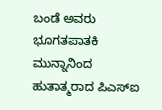ಬಂಡೆ ಅವರು ಭೂಗತಪಾತಕಿ ಮುನ್ನಾನಿಂದ ಹುತಾತ್ಮರಾದ ಪಿಎಸ್‍ಐ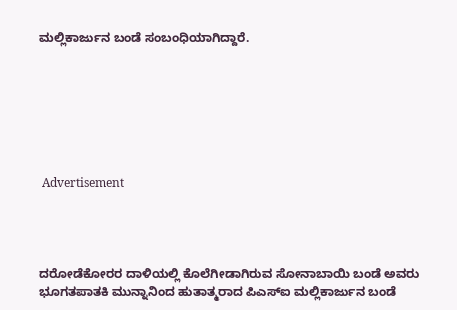ಮಲ್ಲಿಕಾರ್ಜುನ ಬಂಡೆ ಸಂಬಂಧಿಯಾಗಿದ್ದಾರೆ.







 Advertisement




ದರೋಡೆಕೋರರ ದಾಳಿಯಲ್ಲಿ ಕೊಲೆಗೀಡಾಗಿರುವ ಸೋನಾಬಾಯಿ ಬಂಡೆ ಅವರು ಭೂಗತಪಾತಕಿ ಮುನ್ನಾನಿಂದ ಹುತಾತ್ಮರಾದ ಪಿಎಸ್‍ಐ ಮಲ್ಲಿಕಾರ್ಜುನ ಬಂಡೆ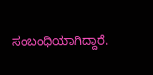ಸಂಬಂಧಿಯಾಗಿದ್ದಾರೆ.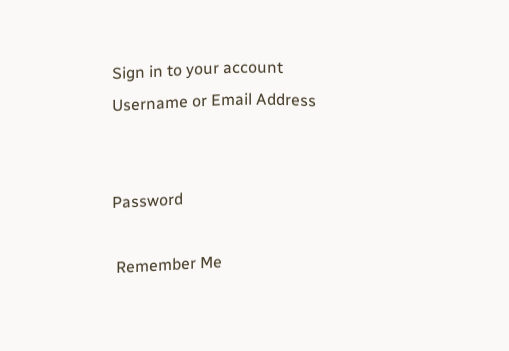Sign in to your account
Username or Email Address


Password

 Remember Me